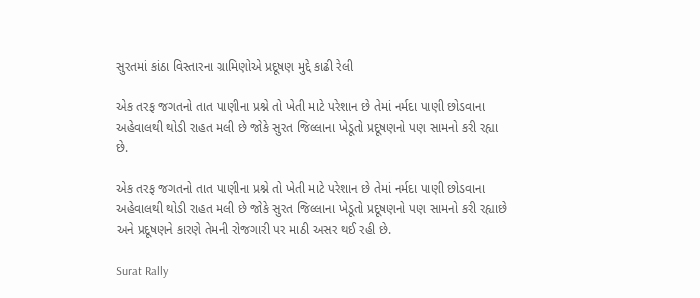સુરતમાં કાંઠા વિસ્તારના ગ્રામિણોએ પ્રદૂષણ મુદ્દે કાઢી રેલી

એક તરફ જગતનો તાત પાણીના પ્રશ્ને તો ખેતી માટે પરેશાન છે તેમાં નર્મદા પાણી છોડવાના અહેવાલથી થોડી રાહત મલી છે જોકે સુરત જિલ્લાના ખેડૂતો પ્રદૂષણનો પણ સામનો કરી રહ્યા છે.

એક તરફ જગતનો તાત પાણીના પ્રશ્ને તો ખેતી માટે પરેશાન છે તેમાં નર્મદા પાણી છોડવાના અહેવાલથી થોડી રાહત મલી છે જોકે સુરત જિલ્લાના ખેડૂતો પ્રદૂષણનો પણ સામનો કરી રહ્યાછે અને પ્રદૂષણને કારણે તેમની રોજગારી પર માઠી અસર થઈ રહી છે.

Surat Rally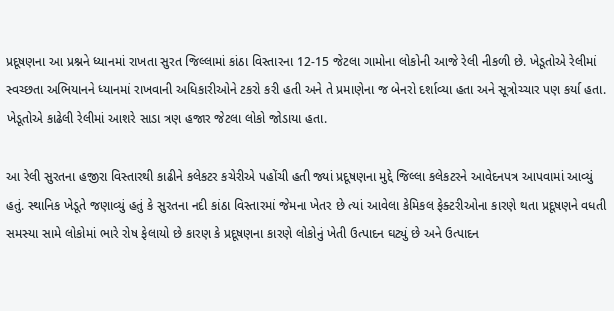પ્રદૂષણના આ પ્રશ્નને ધ્યાનમાં રાખતા સુરત જિલ્લામાં કાંઠા વિસ્તારના 12-15 જેટલા ગામોના લોકોની આજે રેલી નીકળી છે. ખેડૂતોએ રેલીમાં સ્વચ્છતા અભિયાનને ધ્યાનમાં રાખવાની અધિકારીઓને ટકરો કરી હતી અને તે પ્રમાણેના જ બેનરો દર્શાવ્યા હતા અને સૂત્રોચ્ચાર પણ કર્યા હતા. ખેડૂતોએ કાઢેલી રેલીમાં આશરે સાડા ત્રણ હજાર જેટલા લોકો જોડાયા હતા.

આ રેલી સુરતના હજીરા વિસ્તારથી કાઢીને કલેકટર કચેરીએ પહોંચી હતી જ્યાં પ્રદૂષણના મુદ્દે જિલ્લા કલેકટરને આવેદનપત્ર આપવામાં આવ્યું હતું. સ્થાનિક ખેડૂતે જણાવ્યું હતું કે સુરતના નદી કાંઠા વિસ્તારમાં જેમના ખેતર છે ત્યાં આવેલા કેમિકલ ફેક્ટરીઓના કારણે થતા પ્રદૂષણને વધતી સમસ્યા સામે લોકોમાં ભારે રોષ ફેલાયો છે કારણ કે પ્રદૂષણના કારણે લોકોનું ખેતી ઉત્પાદન ઘટ્યું છે અને ઉત્પાદન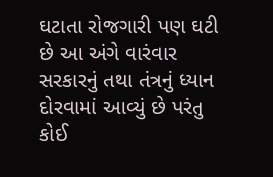ઘટાતા રોજગારી પણ ઘટી છે આ અંગે વારંવાર સરકારનું તથા તંત્રનું ધ્યાન દોરવામાં આવ્યું છે પરંતુ કોઈ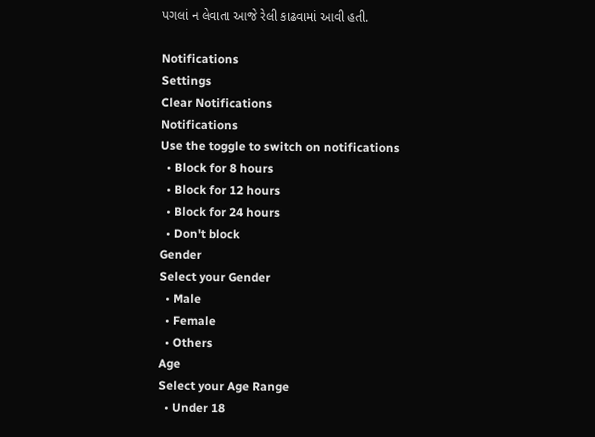પગલાં ન લેવાતા આજે રેલી કાઢવામાં આવી હતી.

Notifications
Settings
Clear Notifications
Notifications
Use the toggle to switch on notifications
  • Block for 8 hours
  • Block for 12 hours
  • Block for 24 hours
  • Don't block
Gender
Select your Gender
  • Male
  • Female
  • Others
Age
Select your Age Range
  • Under 18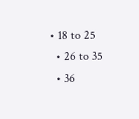• 18 to 25
  • 26 to 35
  • 36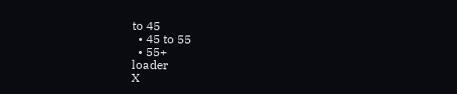to 45
  • 45 to 55
  • 55+
loader
X